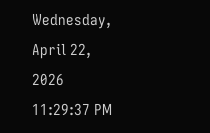Wednesday, April 22, 2026 11:29:37 PM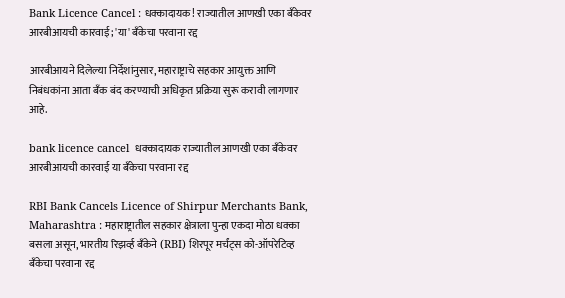Bank Licence Cancel : धक्कादायक! राज्यातील आणखी एका बँकेवर आरबीआयची कारवाई; 'या' बँकेचा परवाना रद्द

आरबीआयने दिलेल्या निर्देशांनुसार, महाराष्ट्राचे सहकार आयुक्त आणि निबंधकांना आता बँक बंद करण्याची अधिकृत प्रक्रिया सुरू करावी लागणार आहे.

bank licence cancel  धक्कादायक राज्यातील आणखी एका बँकेवर आरबीआयची कारवाई या बँकेचा परवाना रद्द

RBI Bank Cancels Licence of Shirpur Merchants Bank, Maharashtra : महाराष्ट्रातील सहकार क्षेत्राला पुन्हा एकदा मोठा धक्का बसला असून, भारतीय रिझर्व्ह बँकेने (RBI) शिरपूर मर्चंट्स को-ऑपरेटिव्ह बँकेचा परवाना रद्द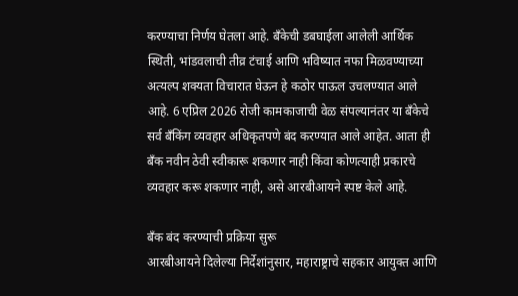करण्याचा निर्णय घेतला आहे. बँकेची डबघाईला आलेली आर्थिक स्थिती, भांडवलाची तीव्र टंचाई आणि भविष्यात नफा मिळवण्याच्या अत्यल्प शक्यता विचारात घेऊन हे कठोर पाऊल उचलण्यात आले आहे. 6 एप्रिल 2026 रोजी कामकाजाची वेळ संपल्यानंतर या बँकेचे सर्व बँकिंग व्यवहार अधिकृतपणे बंद करण्यात आले आहेत. आता ही बँक नवीन ठेवी स्वीकारू शकणार नाही किंवा कोणत्याही प्रकारचे व्यवहार करू शकणार नाही, असे आरबीआयने स्पष्ट केले आहे.

बँक बंद करण्याची प्रक्रिया सुरू
आरबीआयने दिलेल्या निर्देशांनुसार, महाराष्ट्राचे सहकार आयुक्त आणि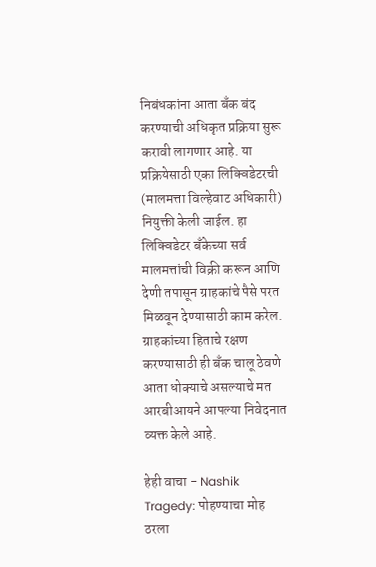निबंधकांना आता बँक बंद करण्याची अधिकृत प्रक्रिया सुरू करावी लागणार आहे. या प्रक्रियेसाठी एका लिक्विडेटरची (मालमत्ता विल्हेवाट अधिकारी) नियुक्ती केली जाईल. हा लिक्विडेटर बँकेच्या सर्व मालमत्तांची विक्री करून आणि देणी तपासून ग्राहकांचे पैसे परत मिळवून देण्यासाठी काम करेल. ग्राहकांच्या हिताचे रक्षण करण्यासाठी ही बँक चालू ठेवणे आता धोक्याचे असल्याचे मत आरबीआयने आपल्या निवेदनात व्यक्त केले आहे.

हेही वाचा - Nashik Tragedy: पोहण्याचा मोह ठरला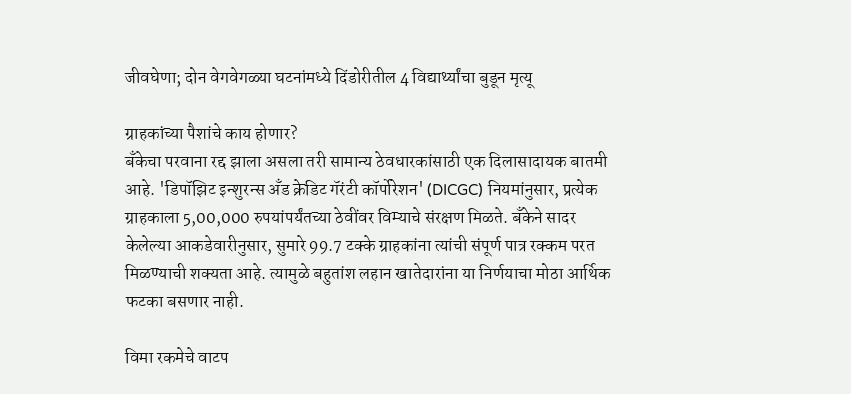जीवघेणा; दोन वेगवेगळ्या घटनांमध्ये दिंडोरीतील 4 विद्यार्थ्यांचा बुडून मृत्यू

ग्राहकांच्या पैशांचे काय होणार?
बँकेचा परवाना रद्द झाला असला तरी सामान्य ठेवधारकांसाठी एक दिलासादायक बातमी आहे. 'डिपॉझिट इन्शुरन्स अँड क्रेडिट गॅरंटी कॉर्पोरेशन' (DICGC) नियमांनुसार, प्रत्येक ग्राहकाला 5,00,000 रुपयांपर्यंतच्या ठेवींवर विम्याचे संरक्षण मिळते. बँकेने सादर केलेल्या आकडेवारीनुसार, सुमारे 99.7 टक्के ग्राहकांना त्यांची संपूर्ण पात्र रक्कम परत मिळण्याची शक्यता आहे. त्यामुळे बहुतांश लहान खातेदारांना या निर्णयाचा मोठा आर्थिक फटका बसणार नाही.

विमा रकमेचे वाटप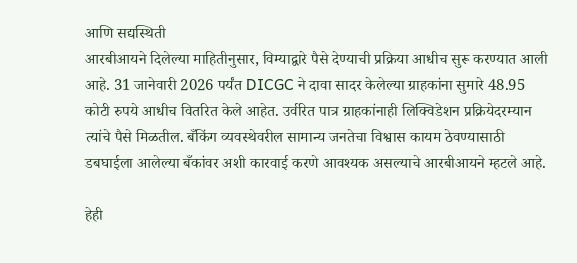आणि सद्यस्थिती
आरबीआयने दिलेल्या माहितीनुसार, विम्याद्वारे पैसे देण्याची प्रक्रिया आधीच सुरू करण्यात आली आहे. 31 जानेवारी 2026 पर्यंत DICGC ने दावा सादर केलेल्या ग्राहकांना सुमारे 48.95 कोटी रुपये आधीच वितरित केले आहेत. उर्वरित पात्र ग्राहकांनाही लिक्विडेशन प्रक्रियेदरम्यान त्यांचे पैसे मिळतील. बँकिंग व्यवस्थेवरील सामान्य जनतेचा विश्वास कायम ठेवण्यासाठी डबघाईला आलेल्या बँकांवर अशी कारवाई करणे आवश्यक असल्याचे आरबीआयने म्हटले आहे.

हेही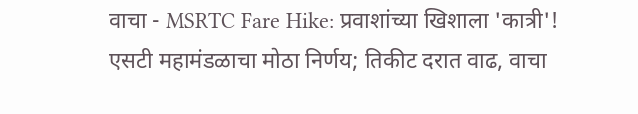वाचा - MSRTC Fare Hike: प्रवाशांच्या खिशाला 'कात्री'! एसटी महामंडळाचा मोठा निर्णय; तिकीट दरात वाढ, वाचा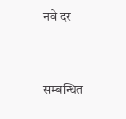नवे दर


सम्बन्धित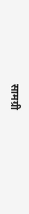सामग्री